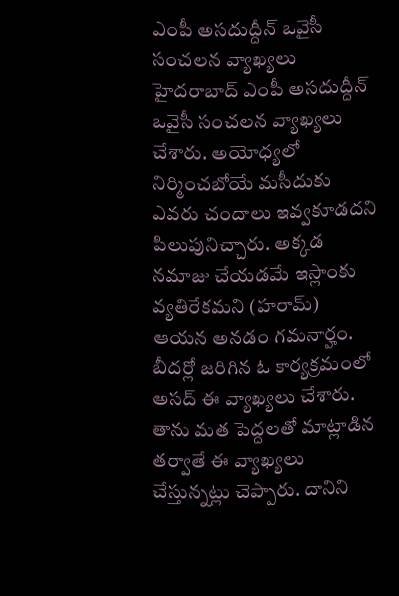ఎంపీ అసదుద్దీన్ ఒవైసీ సంచలన వ్యాఖ్యలు
హైదరాబాద్ ఎంపీ అసదుద్దీన్ ఒవైసీ సంచలన వ్యాఖ్యలు చేశారు. అయోధ్యలో నిర్మించబోయే మసీదుకు ఎవరు చందాలు ఇవ్వకూడదని పిలుపునిచ్చారు. అక్కడ నమాజు చేయడమే ఇస్లాంకు వ్యతిరేకమని (హరామ్) ఆయన అనడం గమనార్హం. బీదర్లో జరిగిన ఓ కార్యక్రమంలో అసద్ ఈ వ్యాఖ్యలు చేశారు. తాను మత పెద్దలతో మాట్లాడిన తర్వాతే ఈ వ్యాఖ్యలు చేస్తున్నట్లు చెప్పారు. దానిని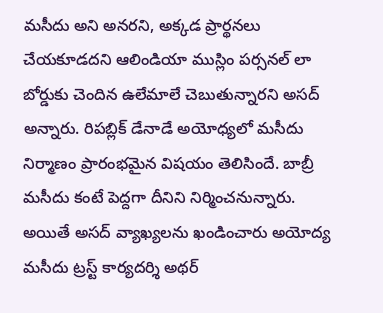మసీదు అని అనరని, అక్కడ ప్రార్థనలు చేయకూడదని ఆలిండియా ముస్లిం పర్సనల్ లా బోర్డుకు చెందిన ఉలేమాలే చెబుతున్నారని అసద్ అన్నారు. రిపబ్లిక్ డేనాడే అయోధ్యలో మసీదు నిర్మాణం ప్రారంభమైన విషయం తెలిసిందే. బాబ్రీ మసీదు కంటే పెద్దగా దీనిని నిర్మించనున్నారు. అయితే అసద్ వ్యాఖ్యలను ఖండించారు అయోద్య మసీదు ట్రస్ట్ కార్యదర్శి అథర్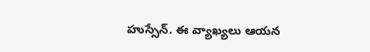హుస్సేన్. ఈ వ్యాఖ్యలు ఆయన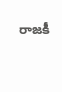రాజకీ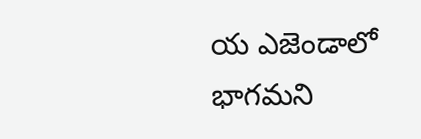య ఎజెండాలో భాగమని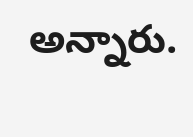అన్నారు.